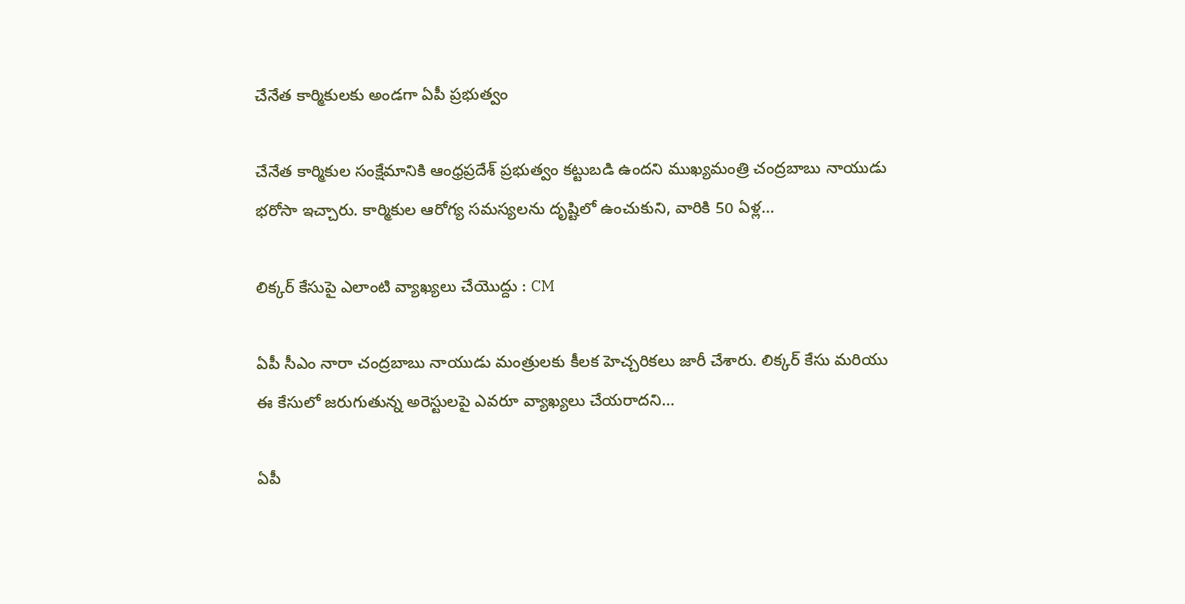చేనేత కార్మికులకు అండగా ఏపీ ప్రభుత్వం

చేనేత కార్మికుల సంక్షేమానికి ఆంధ్రప్రదేశ్ ప్రభుత్వం కట్టుబడి ఉందని ముఖ్యమంత్రి చంద్రబాబు నాయుడు భరోసా ఇచ్చారు. కార్మికుల ఆరోగ్య సమస్యలను దృష్టిలో ఉంచుకుని, వారికి 50 ఏళ్ల…

లిక్కర్ కేసుపై ఎలాంటి వ్యాఖ్యలు చేయొద్దు : CM

ఏపీ సీఎం నారా చంద్రబాబు నాయుడు మంత్రులకు కీలక హెచ్చరికలు జారీ చేశారు. లిక్కర్ కేసు మరియు ఈ కేసులో జరుగుతున్న అరెస్టులపై ఎవరూ వ్యాఖ్యలు చేయరాదని…

ఏపీ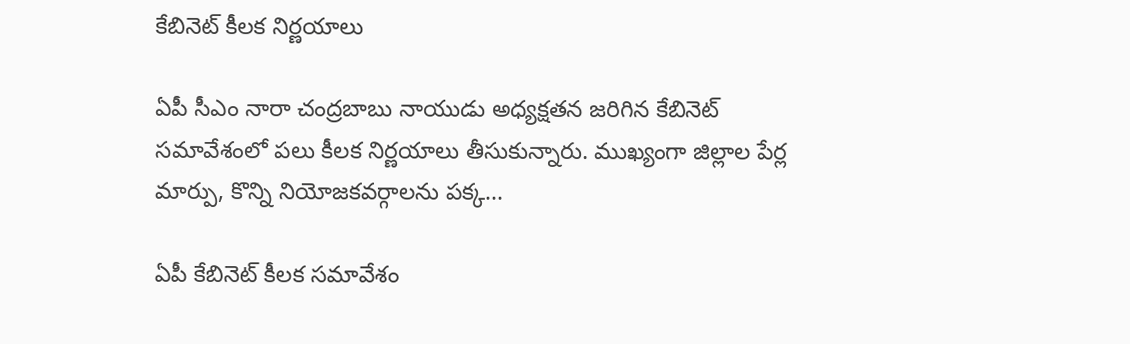కేబినెట్ కీలక నిర్ణయాలు

ఏపీ సీఎం నారా చంద్రబాబు నాయుడు అధ్యక్షతన జరిగిన కేబినెట్ సమావేశంలో పలు కీలక నిర్ణయాలు తీసుకున్నారు. ముఖ్యంగా జిల్లాల పేర్ల మార్పు, కొన్ని నియోజకవర్గాలను పక్క…

ఏపీ కేబినెట్ కీలక సమావేశం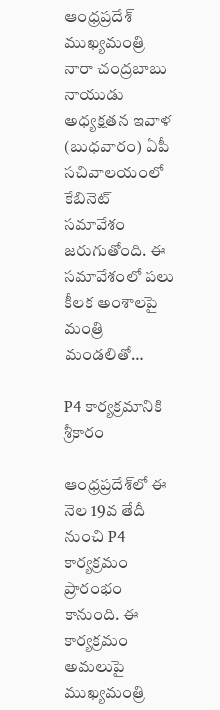ఆంధ్రప్రదేశ్ ముఖ్యమంత్రి నారా చంద్రబాబు నాయుడు అధ్యక్షతన ఇవాళ (బుధవారం) ఏపీ సచివాలయంలో కేబినెట్ సమావేశం జరుగుతోంది. ఈ సమావేశంలో పలు కీలక అంశాలపై మంత్రి మండలితో…

P4 కార్యక్రమానికి శ్రీకారం

ఆంధ్రప్రదేశ్‌లో ఈ నెల 19వ తేదీ నుంచి P4 కార్యక్రమం ప్రారంభం కానుంది. ఈ కార్యక్రమం అమలుపై ముఖ్యమంత్రి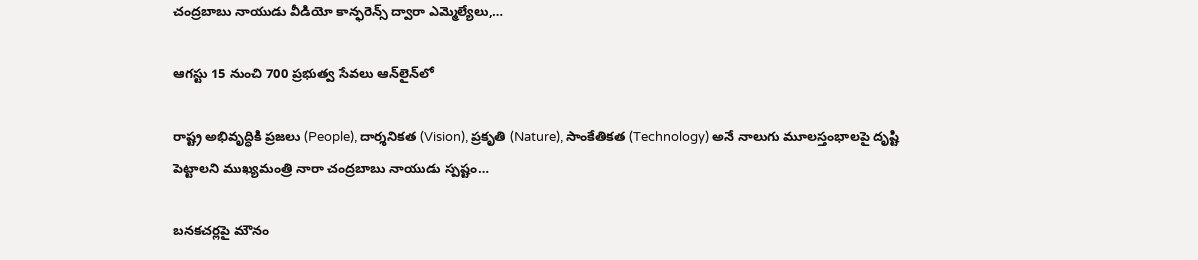చంద్రబాబు నాయుడు వీడియో కాన్ఫరెన్స్ ద్వారా ఎమ్మెల్యేలు,…

ఆగస్టు 15 నుంచి 700 ప్రభుత్వ సేవలు ఆన్‌లైన్‌లో

రాష్ట్ర అభివృద్ధికి ప్రజలు (People), దార్శనికత (Vision), ప్రకృతి (Nature), సాంకేతికత (Technology) అనే నాలుగు మూలస్తంభాలపై దృష్టి పెట్టాలని ముఖ్యమంత్రి నారా చంద్రబాబు నాయుడు స్పష్టం…

బనకచర్లపై మౌనం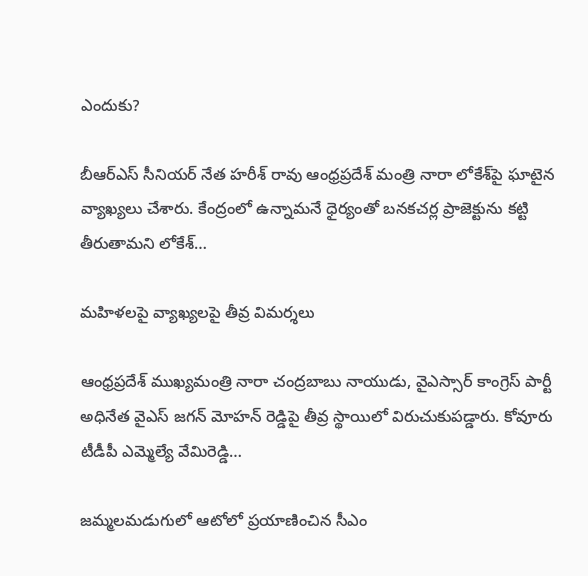ఎందుకు?

బీఆర్ఎస్ సీనియర్ నేత హరీశ్ రావు ఆంధ్రప్రదేశ్ మంత్రి నారా లోకేశ్‌పై ఘాటైన వ్యాఖ్యలు చేశారు. కేంద్రంలో ఉన్నామనే ధైర్యంతో బనకచర్ల ప్రాజెక్టును కట్టి తీరుతామని లోకేశ్…

మహిళలపై వ్యాఖ్యలపై తీవ్ర విమర్శలు

ఆంధ్రప్రదేశ్ ముఖ్యమంత్రి నారా చంద్రబాబు నాయుడు, వైఎస్సార్ కాంగ్రెస్ పార్టీ అధినేత వైఎస్ జగన్ మోహన్ రెడ్డిపై తీవ్ర స్థాయిలో విరుచుకుపడ్డారు. కోవూరు టీడీపీ ఎమ్మెల్యే వేమిరెడ్డి…

జమ్మలమడుగులో ఆటోలో ప్రయాణించిన సీఎం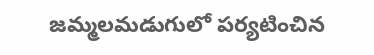జమ్మలమడుగులో పర్యటించిన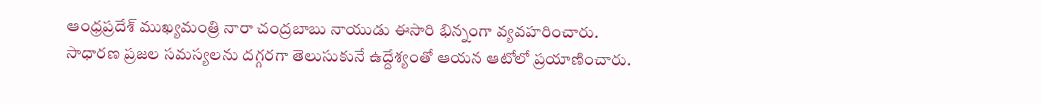ఆంధ్రప్రదేశ్ ముఖ్యమంత్రి నారా చంద్రబాబు నాయుడు ఈసారి భిన్నంగా వ్యవహరించారు. సాధారణ ప్రజల సమస్యలను దగ్గరగా తెలుసుకునే ఉద్దేశ్యంతో ఆయన ఆటోలో ప్రయాణించారు.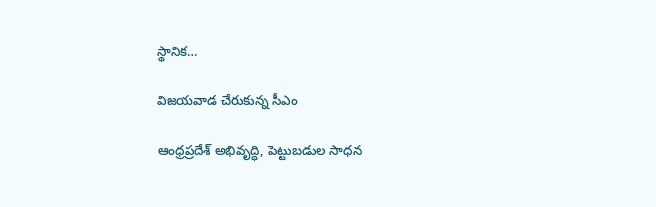స్థానిక…

విజయవాడ చేరుకున్న సీఎం

ఆంధ్రప్రదేశ్ అభివృద్ధి, పెట్టుబడుల సాధన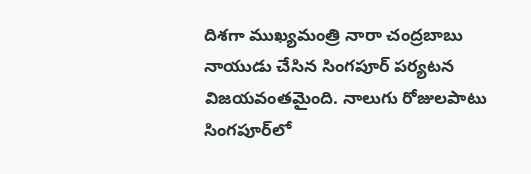దిశగా ముఖ్యమంత్రి నారా చంద్రబాబు నాయుడు చేసిన సింగపూర్ పర్యటన విజయవంతమైంది. నాలుగు రోజులపాటు సింగపూర్‌లో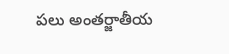పలు అంతర్జాతీయ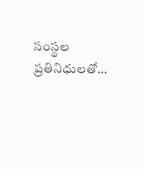సంస్థల ప్రతినిధులతో…